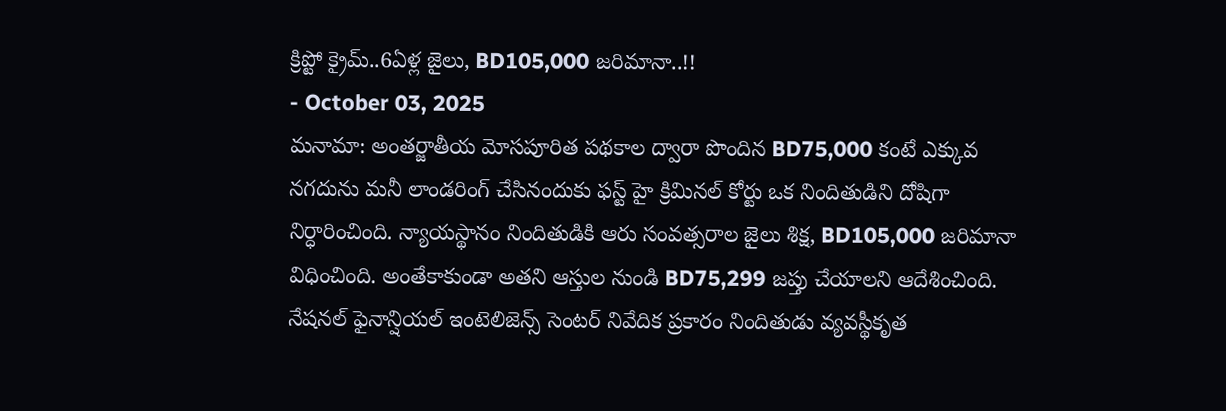క్రిప్టో క్రైమ్..6ఏళ్ల జైలు, BD105,000 జరిమానా..!!
- October 03, 2025
మనామా: అంతర్జాతీయ మోసపూరిత పథకాల ద్వారా పొందిన BD75,000 కంటే ఎక్కువ నగదును మనీ లాండరింగ్ చేసినందుకు ఫస్ట్ హై క్రిమినల్ కోర్టు ఒక నిందితుడిని దోషిగా నిర్ధారించింది. న్యాయస్థానం నిందితుడికి ఆరు సంవత్సరాల జైలు శిక్ష, BD105,000 జరిమానా విధించింది. అంతేకాకుండా అతని ఆస్తుల నుండి BD75,299 జప్తు చేయాలని ఆదేశించింది.
నేషనల్ ఫైనాన్షియల్ ఇంటెలిజెన్స్ సెంటర్ నివేదిక ప్రకారం నిందితుడు వ్యవస్థీకృత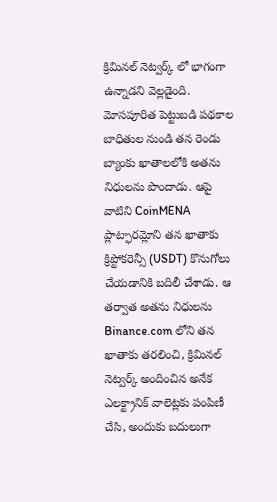క్రిమినల్ నెట్వర్క్ లో భాగంగా ఉన్నాడని వెల్లడైంది. మోసపూరిత పెట్టుబడి పథకాల బాధితుల నుండి తన రెండు బ్యాంకు ఖాతాలలోకి అతను నిధులను పొందాడు. ఆపై వాటిని CoinMENA ప్లాట్ఫారమ్లోని తన ఖాతాకు క్రిప్టోకరెన్సీ (USDT) కొనుగోలు చేయడానికి బదిలీ చేశాడు. ఆ తర్వాత అతను నిధులను Binance.com లోని తన ఖాతాకు తరలించి, క్రిమినల్ నెట్వర్క్ అందించిన అనేక ఎలక్ట్రానిక్ వాలెట్లకు పంపిణీ చేసి, అందుకు బదులుగా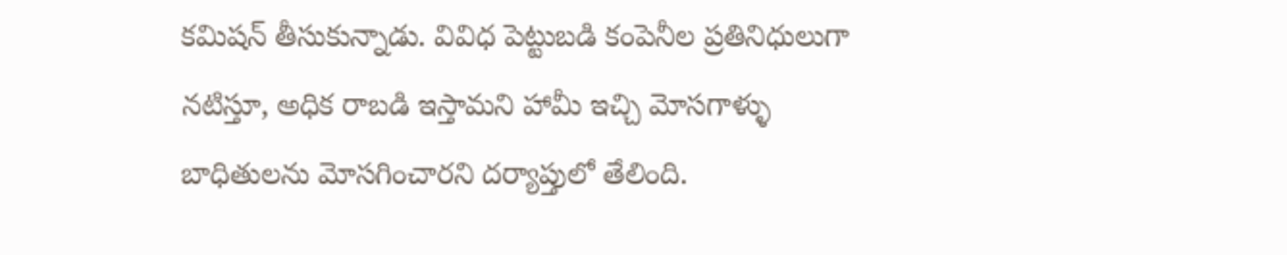కమిషన్ తీసుకున్నాడు. వివిధ పెట్టుబడి కంపెనీల ప్రతినిధులుగా నటిస్తూ, అధిక రాబడి ఇస్తామని హామీ ఇచ్చి మోసగాళ్ళు బాధితులను మోసగించారని దర్యాప్తులో తేలింది.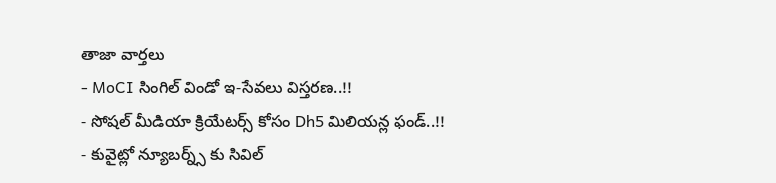తాజా వార్తలు
- MoCI సింగిల్ విండో ఇ-సేవలు విస్తరణ..!!
- సోషల్ మీడియా క్రియేటర్స్ కోసం Dh5 మిలియన్ల ఫండ్..!!
- కువైట్లో న్యూబర్న్స్ కు సివిల్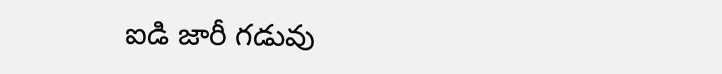ఐడి జారీ గడువు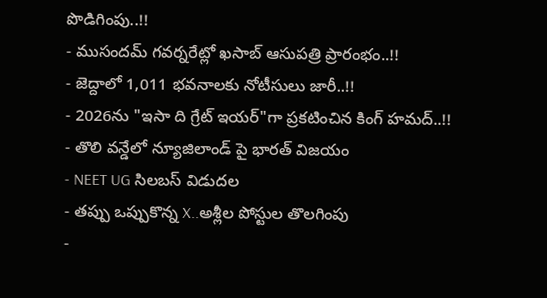పొడిగింపు..!!
- ముసందమ్ గవర్నరేట్లో ఖసాబ్ ఆసుపత్రి ప్రారంభం..!!
- జెద్దాలో 1,011 భవనాలకు నోటీసులు జారీ..!!
- 2026ను "ఇసా ది గ్రేట్ ఇయర్"గా ప్రకటించిన కింగ్ హమద్..!!
- తొలి వన్డేలో న్యూజిలాండ్ పై భారత్ విజయం
- NEET UG సిలబస్ విడుదల
- తప్పు ఒప్పుకొన్న X..అశ్లీల పోస్టుల తొలగింపు
-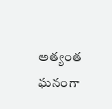అత్యంత ఘనంగా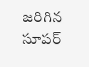జరిగిన సూపర్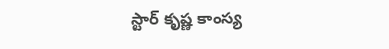స్టార్ కృష్ణ కాంస్య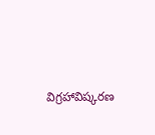విగ్రహావిష్కరణ